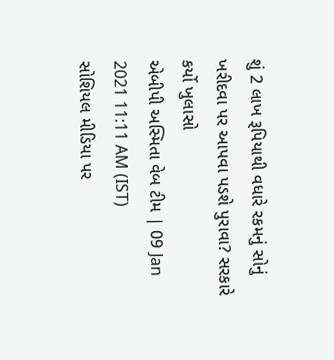શું 2 લાખ રૂપિયાથી વધારે રકમનું સોનું ખરીદવા પર આપવા પડશે પુરાવા? સરકારે કર્યો ખુલાસો
એબીપી અસ્મિતા વેબ ટીમ | 09 Jan 2021 11:11 AM (IST)
સોશિયલ મીડિયા પર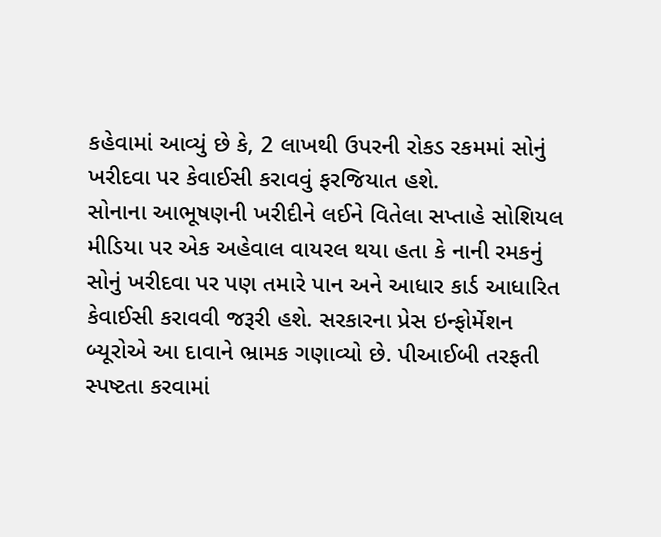કહેવામાં આવ્યું છે કે, 2 લાખથી ઉપરની રોકડ રકમમાં સોનું ખરીદવા પર કેવાઈસી કરાવવું ફરજિયાત હશે.
સોનાના આભૂષણની ખરીદીને લઈને વિતેલા સપ્તાહે સોશિયલ મીડિયા પર એક અહેવાલ વાયરલ થયા હતા કે નાની રમકનું સોનું ખરીદવા પર પણ તમારે પાન અને આધાર કાર્ડ આધારિત કેવાઈસી કરાવવી જરૂરી હશે. સરકારના પ્રેસ ઇન્ફોર્મેશન બ્યૂરોએ આ દાવાને ભ્રામક ગણાવ્યો છે. પીઆઈબી તરફતી સ્પષ્ટતા કરવામાં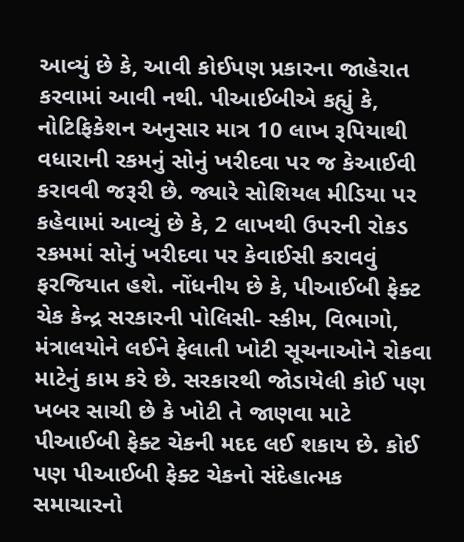આવ્યું છે કે, આવી કોઈપણ પ્રકારના જાહેરાત કરવામાં આવી નથી. પીઆઈબીએ કહ્યું કે, નોટિફિકેશન અનુસાર માત્ર 10 લાખ રૂપિયાથી વધારાની રકમનું સોનું ખરીદવા પર જ કેઆઈવી કરાવવી જરૂરી છે. જ્યારે સોશિયલ મીડિયા પર કહેવામાં આવ્યું છે કે, 2 લાખથી ઉપરની રોકડ રકમમાં સોનું ખરીદવા પર કેવાઈસી કરાવવું ફરજિયાત હશે. નોંધનીય છે કે, પીઆઈબી ફેક્ટ ચેક કેન્દ્ર સરકારની પોલિસી- સ્કીમ, વિભાગો, મંત્રાલયોને લઈને ફેલાતી ખોટી સૂચનાઓને રોકવા માટેનું કામ કરે છે. સરકારથી જોડાયેલી કોઈ પણ ખબર સાચી છે કે ખોટી તે જાણવા માટે પીઆઈબી ફેક્ટ ચેકની મદદ લઈ શકાય છે. કોઈ પણ પીઆઈબી ફેક્ટ ચેકનો સંદેહાત્મક સમાચારનો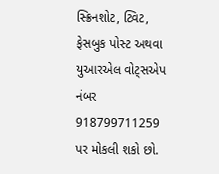સ્ક્રિનશોટ, ટ્વિટ, ફેસબુક પોસ્ટ અથવા યુઆરએલ વોટ્સએપ નંબર 918799711259 પર મોકલી શકો છો.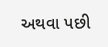અથવા પછી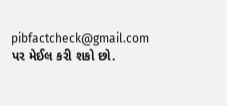pibfactcheck@gmail.com પર મેઈલ કરી શકો છો.